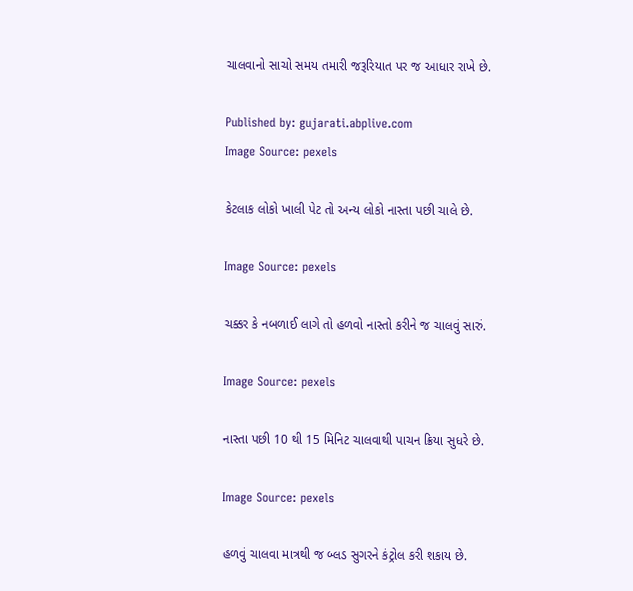ચાલવાનો સાચો સમય તમારી જરૂરિયાત પર જ આધાર રાખે છે.

Published by: gujarati.abplive.com
Image Source: pexels

કેટલાક લોકો ખાલી પેટ તો અન્ય લોકો નાસ્તા પછી ચાલે છે.

Image Source: pexels

ચક્કર કે નબળાઈ લાગે તો હળવો નાસ્તો કરીને જ ચાલવું સારું.

Image Source: pexels

નાસ્તા પછી 10 થી 15 મિનિટ ચાલવાથી પાચન ક્રિયા સુધરે છે.

Image Source: pexels

હળવું ચાલવા માત્રથી જ બ્લડ સુગરને કંટ્રોલ કરી શકાય છે.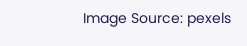Image Source: pexels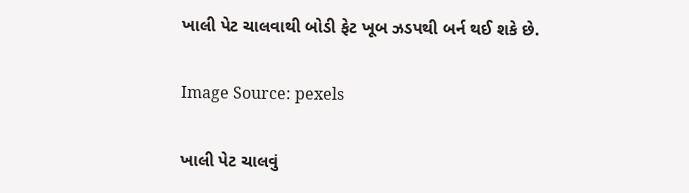ખાલી પેટ ચાલવાથી બોડી ફેટ ખૂબ ઝડપથી બર્ન થઈ શકે છે.

Image Source: pexels

ખાલી પેટ ચાલવું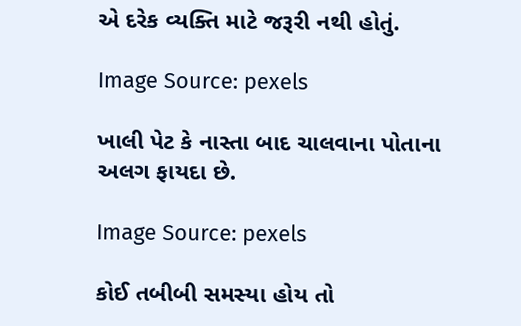એ દરેક વ્યક્તિ માટે જરૂરી નથી હોતું.

Image Source: pexels

ખાલી પેટ કે નાસ્તા બાદ ચાલવાના પોતાના અલગ ફાયદા છે.

Image Source: pexels

કોઈ તબીબી સમસ્યા હોય તો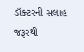ડૉક્ટરની સલાહ જરૂરથી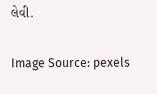લેવી.

Image Source: pexels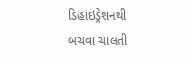ડિહાઇડ્રેશનથી બચવા ચાલતી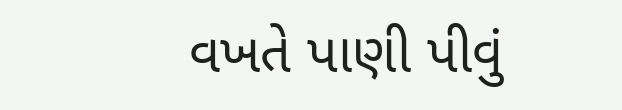વખતે પાણી પીવું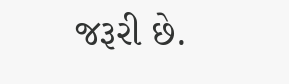જરૂરી છે.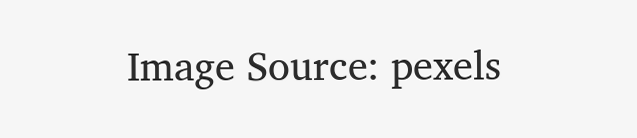Image Source: pexels